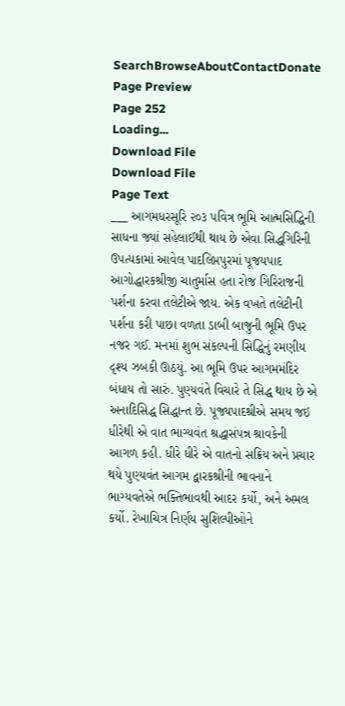SearchBrowseAboutContactDonate
Page Preview
Page 252
Loading...
Download File
Download File
Page Text
___ આગમધરસૂરિ ૨૦૩ પવિત્ર ભૂમિ આત્મસિદ્ધિની સાધના જ્યાં સહેલાઈથી થાય છે એવા સિદ્ધગિરિની ઉપત્યકામાં આવેલ પાદલિપ્તપુરમાં પૂજયપાદ આગોદ્ધારકશ્રીજી ચાતુર્માસ હતા રોજ ગિરિરાજની પર્શના કરવા તલેટીએ જાય. એક વખતે તલેટીની પર્શના કરી પાછા વળતા ડાબી બાજુની ભૂમિ ઉપર નજર ગઈ. મનમાં શુભ સંકલ્પની સિદ્ધિનું રમણીય દૃશ્ય ઝબકી ઊઠયું. આ ભૂમિ ઉપર આગમમંદિર બંધાય તો સારું. પુણ્યવંતે વિચારે તે સિદ્ધ થાય છે એ અનાદિસિદ્ધ સિદ્ધાન્ત છે. પૂજ્યપાદશ્રીએ સમય જઇ ધીરેથી એ વાત ભાગ્યવંત શ્રદ્ધાસંપન્ન શ્રાવકેની આગળ કહી. ધીરે ધીરે એ વાતનો સક્રિય અને પ્રચાર થયે પુણ્યવંત આગમ દ્વારકશ્રીની ભાવનાને ભાગ્યવતેએ ભક્તિભાવથી આદર કર્યો, અને અમલ કર્યો. રેખાચિત્ર નિર્ણય સુશિલ્પીઓને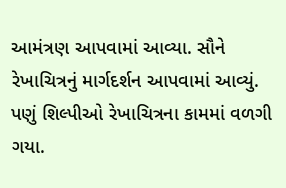આમંત્રણ આપવામાં આવ્યા. સૌને રેખાચિત્રનું માર્ગદર્શન આપવામાં આવ્યું. પણું શિલ્પીઓ રેખાચિત્રના કામમાં વળગી ગયા.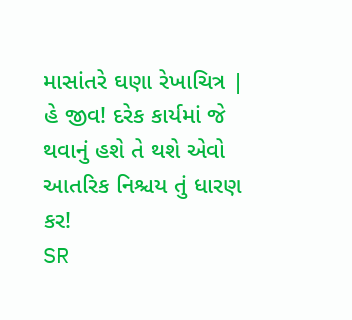માસાંતરે ઘણા રેખાચિત્ર | હે જીવ! દરેક કાર્યમાં જે થવાનું હશે તે થશે એવો આતરિક નિશ્ચય તું ધારણ કર!
SR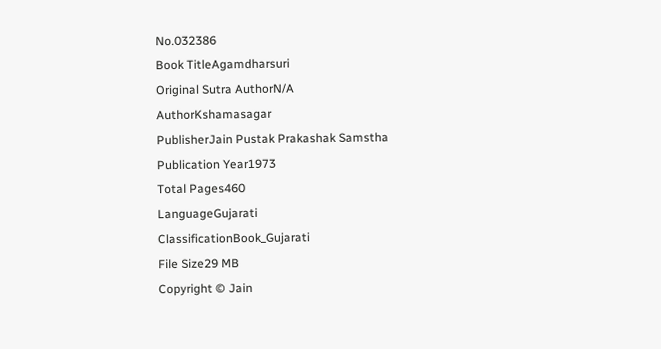No.032386
Book TitleAgamdharsuri
Original Sutra AuthorN/A
AuthorKshamasagar
PublisherJain Pustak Prakashak Samstha
Publication Year1973
Total Pages460
LanguageGujarati
ClassificationBook_Gujarati
File Size29 MB
Copyright © Jain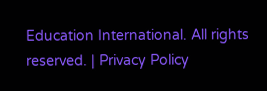Education International. All rights reserved. | Privacy Policy